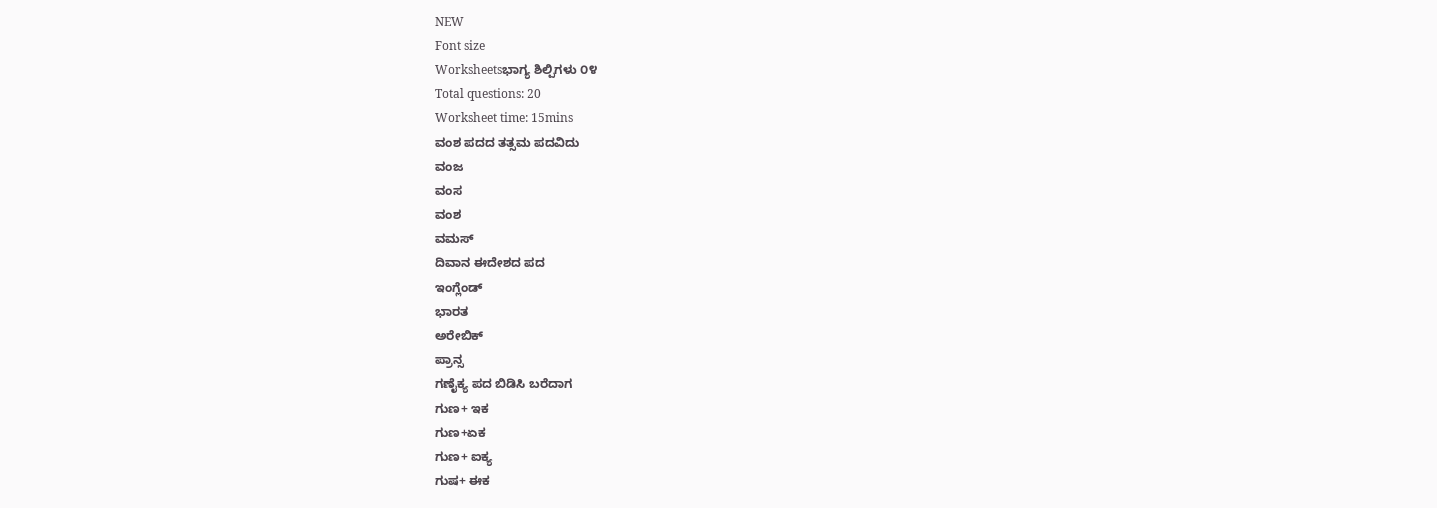NEW
Font size
Worksheetsಭಾಗ್ಯ ಶಿಲ್ಪಿಗಳು ೦೪
Total questions: 20
Worksheet time: 15mins
ವಂಶ ಪದದ ತತ್ಸಮ ಪದವಿದು
ವಂಜ
ವಂಸ
ವಂಶ
ವಮಸ್
ದಿವಾನ ಈದೇಶದ ಪದ
ಇಂಗ್ಲೆಂಡ್
ಭಾರತ
ಅರೇಬಿಕ್
ಪ್ರಾನ್ಸ
ಗಣೈಕ್ಯ ಪದ ಬಿಡಿಸಿ ಬರೆದಾಗ
ಗುಣ+ ಇಕ
ಗುಣ+ಏಕ
ಗುಣ+ ಐಕ್ಯ
ಗುಷ+ ಈಕ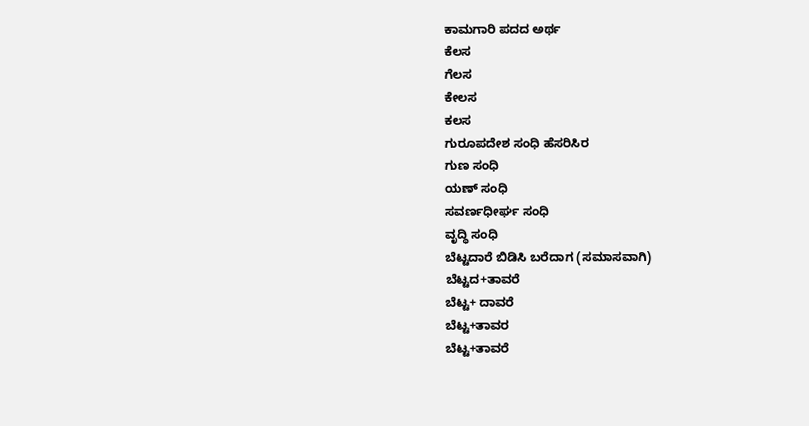ಕಾಮಗಾರಿ ಪದದ ಅರ್ಥ
ಕೆಲಸ
ಗೆಲಸ
ಕೇಲಸ
ಕಲಸ
ಗುರೂಪದೇಶ ಸಂಧಿ ಹೆಸರಿಸಿರ
ಗುಣ ಸಂಧಿ
ಯಣ್ ಸಂಧಿ
ಸವರ್ಣಧೀರ್ಘ ಸಂಧಿ
ವೃದ್ಧಿ ಸಂಧಿ
ಬೆಟ್ಟದಾರೆ ಬಿಡಿಸಿ ಬರೆದಾಗ (ಸಮಾಸವಾಗಿ)
ಬೆಟ್ಟದ+ತಾವರೆ
ಬೆಟ್ಟ+ ದಾವರೆ
ಬೆಟ್ಟ+ತಾವರ
ಬೆಟ್ಟ+ತಾವರೆ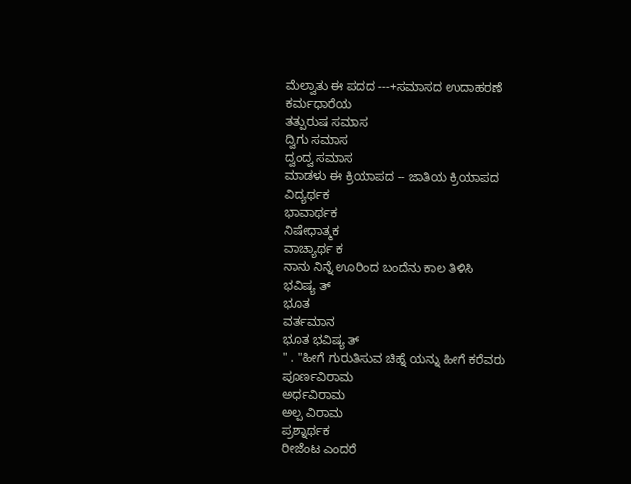ಮೆಲ್ವಾತು ಈ ಪದದ ---+ಸಮಾಸದ ಉದಾಹರಣೆ
ಕರ್ಮಧಾರೆಯ
ತತ್ಪುರುಷ ಸಮಾಸ
ದ್ವಿಗು ಸಮಾಸ
ದ್ವಂದ್ವ ಸಮಾಸ
ಮಾಡಳು ಈ ಕ್ರಿಯಾಪದ -- ಜಾತಿಯ ಕ್ರಿಯಾಪದ
ವಿದ್ಯರ್ಥಕ
ಭಾವಾರ್ಥಕ
ನಿಷೇಧಾತ್ಮಕ
ವಾಚ್ಯಾರ್ಥ ಕ
ನಾನು ನಿನ್ನೆ ಊರಿಂದ ಬಂದೆನು ಕಾಲ ತಿಳಿಸಿ
ಭವಿಷ್ಯ ತ್
ಭೂತ
ವರ್ತಮಾನ
ಭೂತ ಭವಿಷ್ಯ ತ್
" . "ಹೀಗೆ ಗುರುತಿಸುವ ಚಿಹ್ನೆ ಯನ್ನು ಹೀಗೆ ಕರೆವರು
ಪೂರ್ಣವಿರಾಮ
ಅರ್ಧವಿರಾಮ
ಅಲ್ಪ ವಿರಾಮ
ಪ್ರಶ್ನಾರ್ಥಕ
ರೀಜೆಂಟ ಎಂದರೆ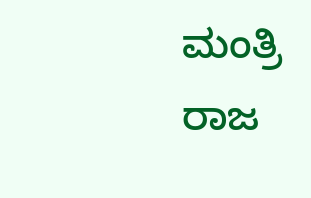ಮಂತ್ರಿ
ರಾಜ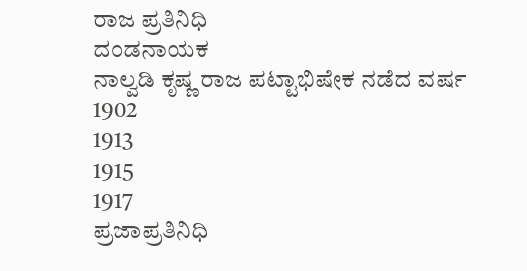ರಾಜ ಪ್ರತಿನಿಧಿ
ದಂಡನಾಯಕ
ನಾಲ್ವಡಿ ಕೃಷ್ಣ ರಾಜ ಪಟ್ಟಾಭಿಷೇಕ ನಡೆದ ವರ್ಷ
1902
1913
1915
1917
ಪ್ರಜಾಪ್ರತಿನಿಧಿ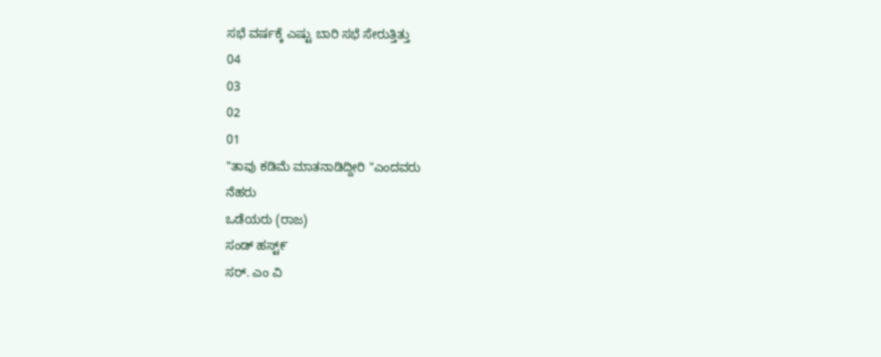ಸಭೆ ವರ್ಷಕ್ಕೆ ಎಷ್ಟು ಬಾರಿ ಸಭೆ ಸೇರುತ್ತಿತ್ತು
04
03
02
01
"ತಾವು ಕಡಿಮೆ ಮಾತನಾಡಿದ್ದೀರಿ "ಎಂದವರು
ನೆಹರು
ಒಡೆಯರು (ರಾಜ)
ಸಂಡ್ ಹಸ್ಟ್೯
ಸರ್. ಎಂ ವಿ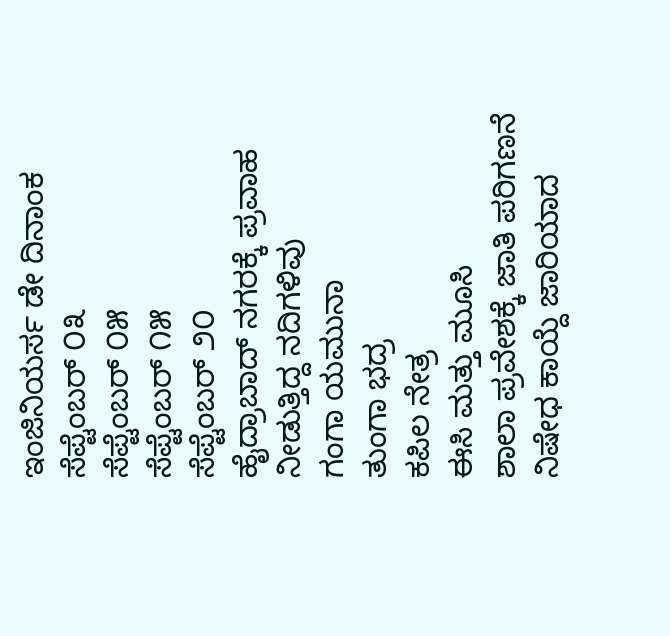ಇಂಜಿನಿಯರ್ಸ ಡೇ ದಿನಾಂಕ
ಸೆಪ್ಟೆಂಬರ್ ೦೩
ಸೆಪ್ಟೆಂಬರ್ ೦೫
ಸೆಪ್ಟೆಂಬರ್ ೧೫
ಸೆಪ್ಟೆಂಬರ್ ೨೦
ಹೈದ್ರಾಬಾದ್ ನಗರಕ್ಕೆ ಪ್ರವಾಹ ನೀಡುತ್ತಿದ್ದ ನದಿಗಳಿವು
ಗಂಗಾ ಯಮುನಾ
ತುಂಗಾ ಭದ್ರ
ಕಪಿಲ ನೇತ್ರ
ಈಸಿ ಮತ್ತು ಮೂಸಿ
ಶಾಲಾ ಪ್ರವೇಶಕ್ಕೆ ಜಾತಿ ಪರಿಗಣನೆ ನಿಷೇಧ ಕಾಯ್ದೆ ಜಾರಿಯಾದ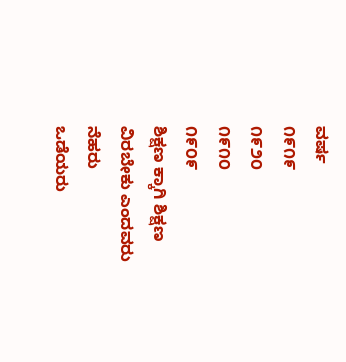ವರ್ಷ
೧೯೧೯
೧೯೨೦
೧೯೧೦
೧೯೦೯
ಶಿಕ್ಷಣ ಕ್ಕಾಗಿ ಶಿಕ್ಷಣ ವಿರಬೇಕು ಎಂದವರು
ನೆಹರು
ಒಡೆಯರು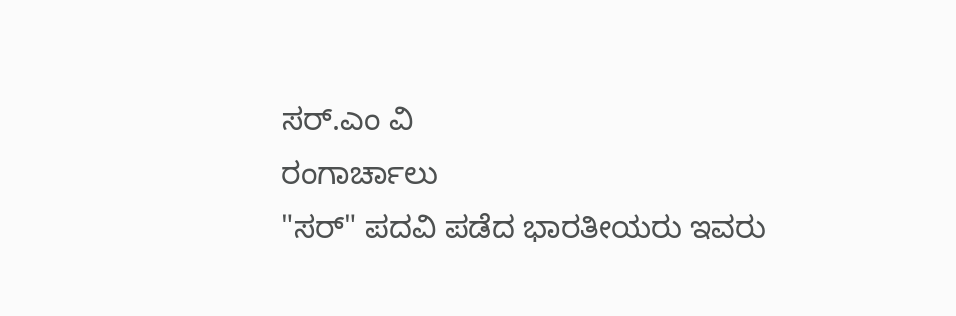ಸರ್.ಎಂ ವಿ
ರಂಗಾರ್ಚಾಲು
"ಸರ್" ಪದವಿ ಪಡೆದ ಭಾರತೀಯರು ಇವರು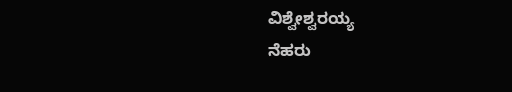ವಿಶ್ವೇಶ್ವರಯ್ಯ
ನೆಹರು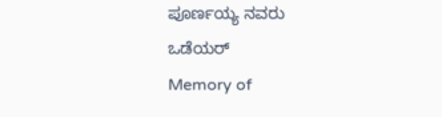ಪೂರ್ಣಯ್ಯ ನವರು
ಒಡೆಯರ್
Memory of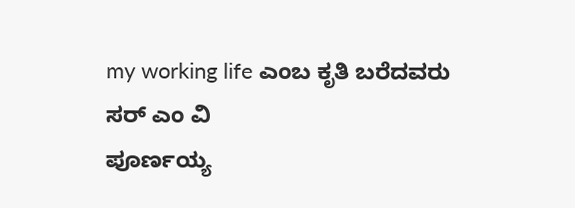my working life ಎಂಬ ಕೃತಿ ಬರೆದವರು
ಸರ್ ಎಂ ವಿ
ಪೂರ್ಣಯ್ಯ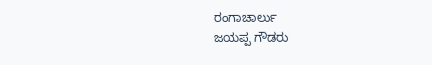ರಂಗಾಚಾರ್ಲು
ಜಯಪ್ಪ ಗೌಡರು